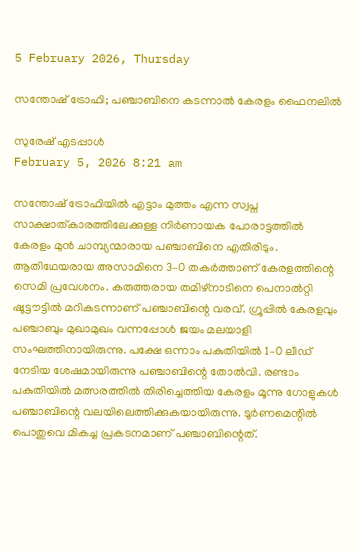5 February 2026, Thursday

സന്തോഷ് ട്രോഫി; പഞ്ചാബിനെ കടന്നാൽ കേരളം ഫൈനലിൽ

സുരേഷ് എടപ്പാൾ
February 5, 2026 8:21 am

സന്തോഷ് ട്രോഫിയിൽ എട്ടാം മുത്തം എന്ന സ്വപ്ന സാക്ഷാത്കാരത്തിലേക്കുള്ള നിർണായക പോരാട്ടത്തിൽ കേരളം മുൻ ചാമ്പ്യന്മാരായ പഞ്ചാബിനെ എതിരിടും. ആതിഥേയരായ അസാമിനെ 3–0 തകർത്താണ് കേരളത്തിന്റെ സെമി പ്രവേശനം. കരുത്തരായ തമിഴ്‌നാടിനെ പെനാല്‍റ്റി ഷൂട്ടൗട്ടിൽ മറികടന്നാണ് പഞ്ചാബിന്റെ വരവ്. ഗ്രൂപ്പിൽ കേരളവും പഞ്ചാബും മുഖാമുഖം വന്നപ്പോൾ ജയം മലയാളി സംഘത്തിനായിരുന്നു. പക്ഷേ ഒന്നാം പകുതിയിൽ 1–0 ലീഡ് നേടിയ ശേഷമായിരുന്നു പഞ്ചാബിന്റെ തോൽവി. രണ്ടാം പകുതിയിൽ മത്സരത്തിൽ തിരിച്ചെത്തിയ കേരളം മൂന്നു ഗോളുകൾ പഞ്ചാബിന്റെ വലയിലെത്തിക്കുകയായിരുന്നു. ടൂർണമെന്റിൽ പൊതുവെ മികച്ച പ്രകടനമാണ് പഞ്ചാബിന്റെത്.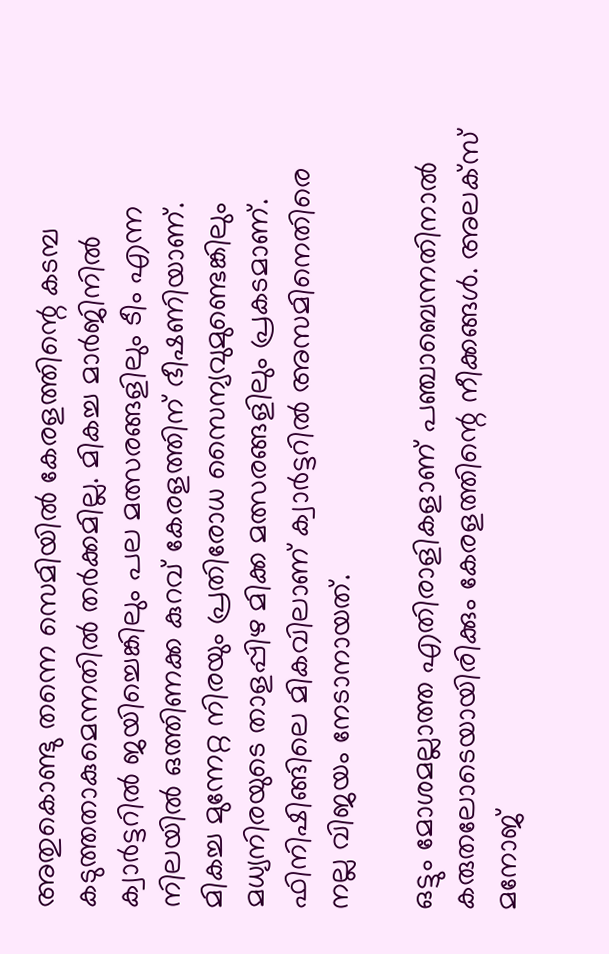അതുകൊണ്ടു തന്നെ സെമിയിൽ കേരളത്തിന്റെ കടമ്പ കടുത്തതാകുമെന്നതിൽ തർക്കമില്ല. മികച്ച മാർജിനിൽ ക്വാർട്ടറിൽ ജയിച്ചെങ്കിലും പല മത്സരങ്ങളിലും ടീം എന്ന നിലയിൽ ഒത്തിണക്ക കുറവ് കേരളത്തിന് ഭീഷണിയാണ്. മികച്ച മുന്നേറ്റ നിരയും പ്രതിരോധ സൈന്യവുമുണ്ടെങ്കിലും മധ്യനിരയുടെ താളപ്പിഴ മിക്ക മത്സരങ്ങളിലും പ്രകടമാണ്. ഫിനിഷിങ്ങിലെ മികവിലാണ് ക്വാർട്ടറിൽ അസമിനെതിരെ നല്ല വിജയം നേടാനായത്.

ഒട്ടും മോശമല്ലാത്ത എതിരാളികളാണ് പഞ്ചാബെന്നതിനാൽ കരുതലോടെയായിരിക്കും കേരളത്തിന്റെ നീക്കങ്ങൾ. അലക്സ് മനോജ്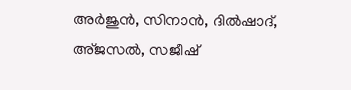അർജുൻ, സിനാൻ, ദിൽഷാദ്, അ്ജസൽ, സജീഷ്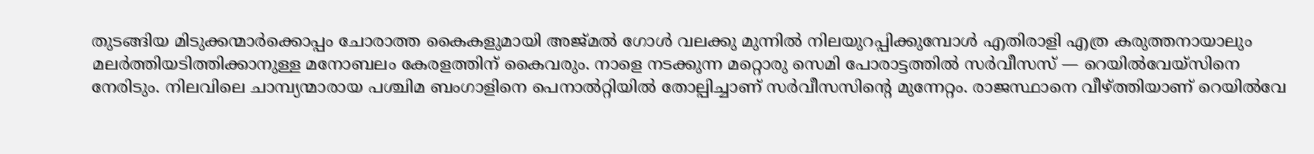തുടങ്ങിയ മിടുക്കന്മാർക്കൊപ്പം ചോരാത്ത കൈകളുമായി അജ്മൽ ഗോൾ വലക്കു മുന്നിൽ നിലയുറപ്പിക്കുമ്പോൾ എതിരാളി എത്ര കരുത്തനായാലും മലർത്തിയടിത്തിക്കാനുള്ള മനോബലം കേരളത്തിന് കൈവരും. നാളെ നടക്കുന്ന മറ്റൊരു സെമി പോരാട്ടത്തിൽ സർവീസസ് — റെയിൽവേയ്സിനെ നേരിടും. നിലവിലെ ചാമ്പ്യന്മാരായ പശ്ചിമ ബംഗാളിനെ പെനാല്‍റ്റിയിൽ തോല്പിച്ചാണ് സർവീസസിന്റെ മുന്നേറ്റം. രാജസ്ഥാനെ വീഴ്ത്തിയാണ് റെയിൽവേ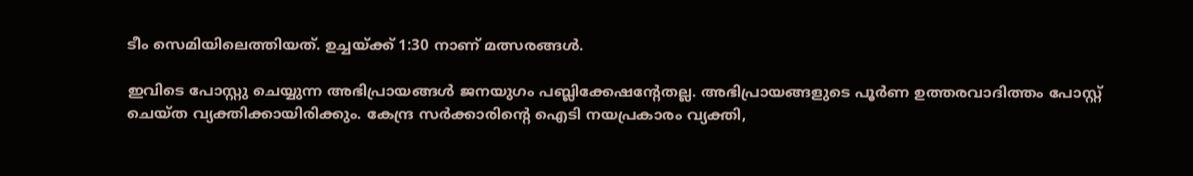ടീം സെമിയിലെത്തിയത്. ഉച്ചയ്ക്ക് 1:30 നാണ് മത്സരങ്ങൾ.

ഇവിടെ പോസ്റ്റു ചെയ്യുന്ന അഭിപ്രായങ്ങള്‍ ജനയുഗം പബ്ലിക്കേഷന്റേതല്ല. അഭിപ്രായങ്ങളുടെ പൂര്‍ണ ഉത്തരവാദിത്തം പോസ്റ്റ് ചെയ്ത വ്യക്തിക്കായിരിക്കും. കേന്ദ്ര സര്‍ക്കാരിന്റെ ഐടി നയപ്രകാരം വ്യക്തി,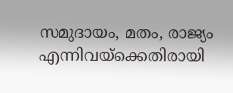സമുദായം, മതം, രാജ്യം എന്നിവയ്‌ക്കെതിരായി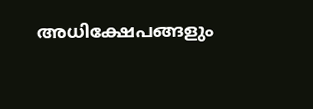അധിക്ഷേപങ്ങളും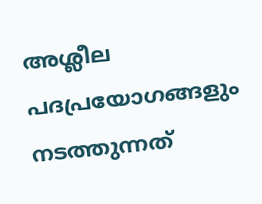അശ്ലീല പദപ്രയോഗങ്ങളും നടത്തുന്നത്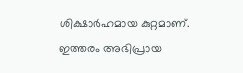ശിക്ഷാര്‍ഹമായ കുറ്റമാണ്. ഇത്തരം അഭിപ്രായ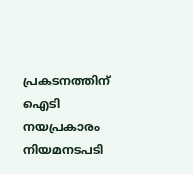പ്രകടനത്തിന് ഐടി നയപ്രകാരം നിയമനടപടി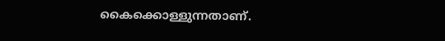കൈക്കൊള്ളുന്നതാണ്.